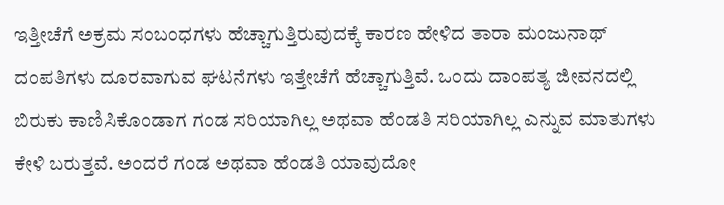ಇತ್ತೀಚೆಗೆ ಅಕ್ರಮ ಸಂಬಂಧಗಳು ಹೆಚ್ಚಾಗುತ್ತಿರುವುದಕ್ಕೆ ಕಾರಣ ಹೇಳಿದ ತಾರಾ ಮಂಜುನಾಥ್
ದಂಪತಿಗಳು ದೂರವಾಗುವ ಘಟನೆಗಳು ಇತ್ತೇಚೆಗೆ ಹೆಚ್ಚಾಗುತ್ತಿವೆ. ಒಂದು ದಾಂಪತ್ಯ ಜೀವನದಲ್ಲಿ ಬಿರುಕು ಕಾಣಿಸಿಕೊಂಡಾಗ ಗಂಡ ಸರಿಯಾಗಿಲ್ಲ ಅಥವಾ ಹೆಂಡತಿ ಸರಿಯಾಗಿಲ್ಲ ಎನ್ನುವ ಮಾತುಗಳು ಕೇಳಿ ಬರುತ್ತವೆ. ಅಂದರೆ ಗಂಡ ಅಥವಾ ಹೆಂಡತಿ ಯಾವುದೋ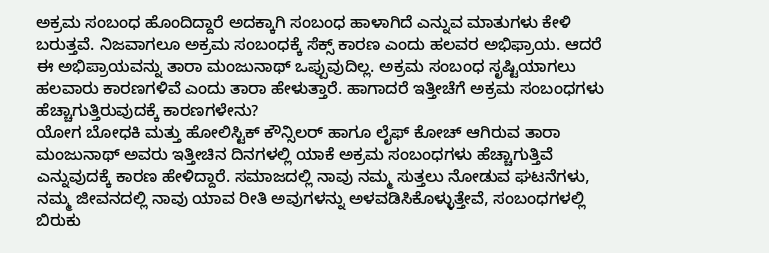ಅಕ್ರಮ ಸಂಬಂಧ ಹೊಂದಿದ್ದಾರೆ ಅದಕ್ಕಾಗಿ ಸಂಬಂಧ ಹಾಳಾಗಿದೆ ಎನ್ನುವ ಮಾತುಗಳು ಕೇಳಿ ಬರುತ್ತವೆ. ನಿಜವಾಗಲೂ ಅಕ್ರಮ ಸಂಬಂಧಕ್ಕೆ ಸೆಕ್ಸ್ ಕಾರಣ ಎಂದು ಹಲವರ ಅಭಿಫ್ರಾಯ. ಆದರೆ ಈ ಅಭಿಪ್ರಾಯವನ್ನು ತಾರಾ ಮಂಜುನಾಥ್ ಒಪ್ಪುವುದಿಲ್ಲ. ಅಕ್ರಮ ಸಂಬಂಧ ಸೃಷ್ಟಿಯಾಗಲು ಹಲವಾರು ಕಾರಣಗಳಿವೆ ಎಂದು ತಾರಾ ಹೇಳುತ್ತಾರೆ. ಹಾಗಾದರೆ ಇತ್ತೀಚೆಗೆ ಅಕ್ರಮ ಸಂಬಂಧಗಳು ಹೆಚ್ಚಾಗುತ್ತಿರುವುದಕ್ಕೆ ಕಾರಣಗಳೇನು?
ಯೋಗ ಬೋಧಕಿ ಮತ್ತು ಹೋಲಿಸ್ಟಿಕ್ ಕೌನ್ಸಿಲರ್ ಹಾಗೂ ಲೈಫ್ ಕೋಚ್ ಆಗಿರುವ ತಾರಾ ಮಂಜುನಾಥ್ ಅವರು ಇತ್ತೀಚಿನ ದಿನಗಳಲ್ಲಿ ಯಾಕೆ ಅಕ್ರಮ ಸಂಬಂಧಗಳು ಹೆಚ್ಚಾಗುತ್ತಿವೆ ಎನ್ನುವುದಕ್ಕೆ ಕಾರಣ ಹೇಳಿದ್ದಾರೆ. ಸಮಾಜದಲ್ಲಿ ನಾವು ನಮ್ಮ ಸುತ್ತಲು ನೋಡುವ ಘಟನೆಗಳು, ನಮ್ಮ ಜೀವನದಲ್ಲಿ ನಾವು ಯಾವ ರೀತಿ ಅವುಗಳನ್ನು ಅಳವಡಿಸಿಕೊಳ್ಳುತ್ತೇವೆ, ಸಂಬಂಧಗಳಲ್ಲಿ ಬಿರುಕು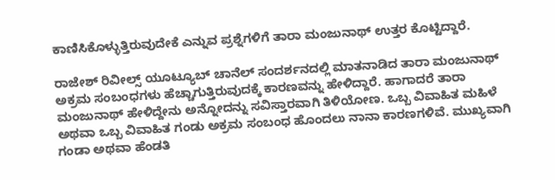ಕಾಣಿಸಿಕೊಳ್ಳುತ್ತಿರುವುದೇಕೆ ಎನ್ನುವ ಪ್ರಶ್ನೆಗಳಿಗೆ ತಾರಾ ಮಂಜುನಾಥ್ ಉತ್ತರ ಕೊಟ್ಟಿದ್ದಾರೆ.

ರಾಜೇಶ್ ರಿವೀಲ್ಸ್ ಯೂಟ್ಯೂಬ್ ಚಾನೆಲ್ ಸಂದರ್ಶನದಲ್ಲಿ ಮಾತನಾಡಿದ ತಾರಾ ಮಂಜುನಾಥ್ ಅಕ್ರಮ ಸಂಬಂಧಗಳು ಹೆಚ್ಚಾಗುತ್ತಿರುವುದಕ್ಕೆ ಕಾರಣವನ್ನು ಹೇಳಿದ್ದಾರೆ. ಹಾಗಾದರೆ ತಾರಾ ಮಂಜುನಾಥ್ ಹೇಳಿದ್ದೇನು ಅನ್ನೋದನ್ನು ಸವಿಸ್ತಾರವಾಗಿ ತಿಳಿಯೋಣ. ಒಬ್ಬ ವಿವಾಹಿತ ಮಹಿಳೆ ಅಥವಾ ಒಬ್ಬ ವಿವಾಹಿತ ಗಂಡು ಅಕ್ರಮ ಸಂಬಂಧ ಹೊಂದಲು ನಾನಾ ಕಾರಣಗಳಿವೆ. ಮುಖ್ಯವಾಗಿ ಗಂಡಾ ಅಥವಾ ಹೆಂಡತಿ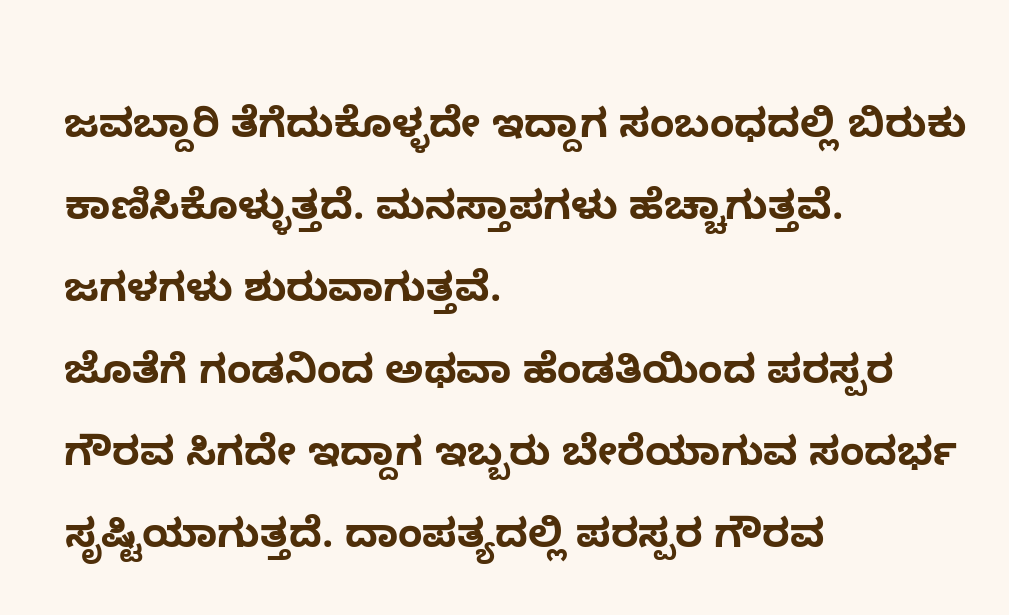ಜವಬ್ದಾರಿ ತೆಗೆದುಕೊಳ್ಳದೇ ಇದ್ದಾಗ ಸಂಬಂಧದಲ್ಲಿ ಬಿರುಕು ಕಾಣಿಸಿಕೊಳ್ಳುತ್ತದೆ. ಮನಸ್ತಾಪಗಳು ಹೆಚ್ಚಾಗುತ್ತವೆ. ಜಗಳಗಳು ಶುರುವಾಗುತ್ತವೆ.
ಜೊತೆಗೆ ಗಂಡನಿಂದ ಅಥವಾ ಹೆಂಡತಿಯಿಂದ ಪರಸ್ಪರ ಗೌರವ ಸಿಗದೇ ಇದ್ದಾಗ ಇಬ್ಬರು ಬೇರೆಯಾಗುವ ಸಂದರ್ಭ ಸೃಷ್ಟಿಯಾಗುತ್ತದೆ. ದಾಂಪತ್ಯದಲ್ಲಿ ಪರಸ್ಪರ ಗೌರವ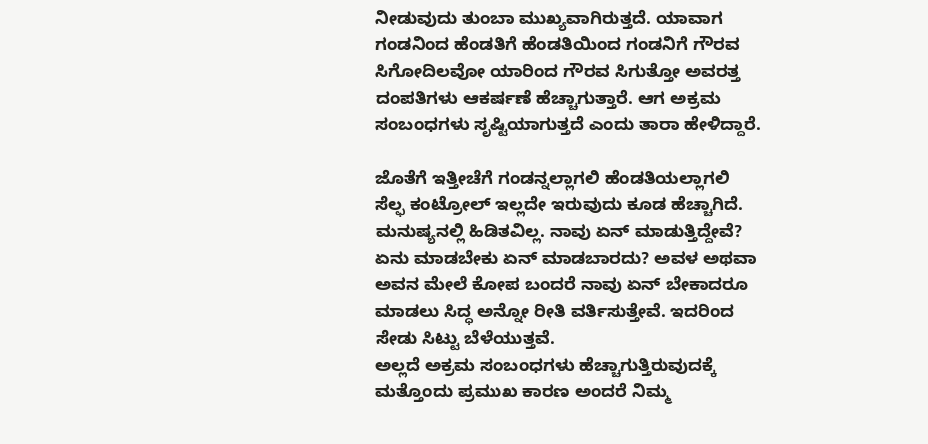ನೀಡುವುದು ತುಂಬಾ ಮುಖ್ಯವಾಗಿರುತ್ತದೆ. ಯಾವಾಗ ಗಂಡನಿಂದ ಹೆಂಡತಿಗೆ ಹೆಂಡತಿಯಿಂದ ಗಂಡನಿಗೆ ಗೌರವ ಸಿಗೋದಿಲವೋ ಯಾರಿಂದ ಗೌರವ ಸಿಗುತ್ತೋ ಅವರತ್ತ ದಂಪತಿಗಳು ಆಕರ್ಷಣೆ ಹೆಚ್ಚಾಗುತ್ತಾರೆ. ಆಗ ಅಕ್ರಮ ಸಂಬಂಧಗಳು ಸೃಷ್ಟಿಯಾಗುತ್ತದೆ ಎಂದು ತಾರಾ ಹೇಳಿದ್ದಾರೆ.

ಜೊತೆಗೆ ಇತ್ತೀಚೆಗೆ ಗಂಡನ್ನಲ್ಲಾಗಲಿ ಹೆಂಡತಿಯಲ್ಲಾಗಲಿ ಸೆಲ್ಫ ಕಂಟ್ರೋಲ್ ಇಲ್ಲದೇ ಇರುವುದು ಕೂಡ ಹೆಚ್ಚಾಗಿದೆ. ಮನುಷ್ಯನಲ್ಲಿ ಹಿಡಿತವಿಲ್ಲ. ನಾವು ಏನ್ ಮಾಡುತ್ತಿದ್ದೇವೆ? ಏನು ಮಾಡಬೇಕು ಏನ್ ಮಾಡಬಾರದು? ಅವಳ ಅಥವಾ ಅವನ ಮೇಲೆ ಕೋಪ ಬಂದರೆ ನಾವು ಏನ್ ಬೇಕಾದರೂ ಮಾಡಲು ಸಿದ್ಧ ಅನ್ನೋ ರೀತಿ ವರ್ತಿಸುತ್ತೇವೆ. ಇದರಿಂದ ಸೇಡು ಸಿಟ್ಟು ಬೆಳೆಯುತ್ತವೆ.
ಅಲ್ಲದೆ ಅಕ್ರಮ ಸಂಬಂಧಗಳು ಹೆಚ್ಚಾಗುತ್ತಿರುವುದಕ್ಕೆ ಮತ್ತೊಂದು ಪ್ರಮುಖ ಕಾರಣ ಅಂದರೆ ನಿಮ್ಮ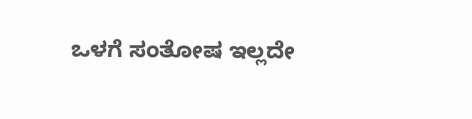ಒಳಗೆ ಸಂತೋಷ ಇಲ್ಲದೇ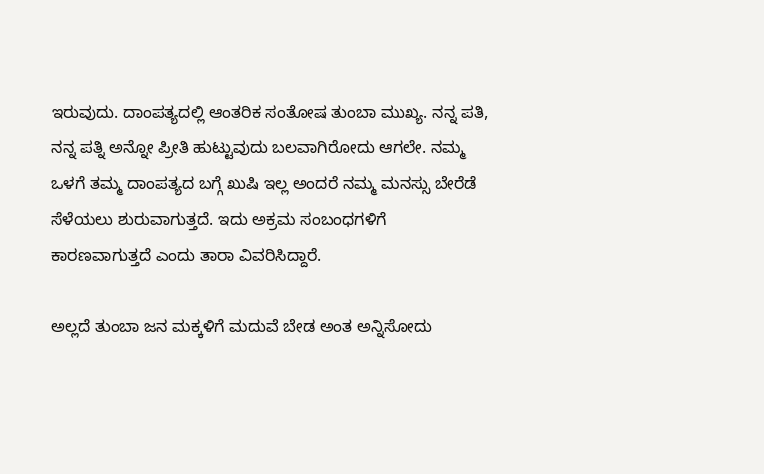ಇರುವುದು. ದಾಂಪತ್ಯದಲ್ಲಿ ಆಂತರಿಕ ಸಂತೋಷ ತುಂಬಾ ಮುಖ್ಯ. ನನ್ನ ಪತಿ, ನನ್ನ ಪತ್ನಿ ಅನ್ನೋ ಪ್ರೀತಿ ಹುಟ್ಟುವುದು ಬಲವಾಗಿರೋದು ಆಗಲೇ. ನಮ್ಮ ಒಳಗೆ ತಮ್ಮ ದಾಂಪತ್ಯದ ಬಗ್ಗೆ ಖುಷಿ ಇಲ್ಲ ಅಂದರೆ ನಮ್ಮ ಮನಸ್ಸು ಬೇರೆಡೆ ಸೆಳೆಯಲು ಶುರುವಾಗುತ್ತದೆ. ಇದು ಅಕ್ರಮ ಸಂಬಂಧಗಳಿಗೆ ಕಾರಣವಾಗುತ್ತದೆ ಎಂದು ತಾರಾ ವಿವರಿಸಿದ್ದಾರೆ.

ಅಲ್ಲದೆ ತುಂಬಾ ಜನ ಮಕ್ಕಳಿಗೆ ಮದುವೆ ಬೇಡ ಅಂತ ಅನ್ನಿಸೋದು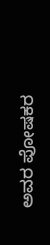ಅವರ ಪೋಷಕರ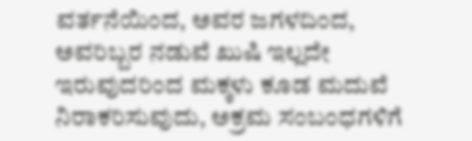ವರ್ತನೆಯಿಂದ, ಅವರ ಜಗಳದಿಂದ, ಅವರಿಬ್ಬರ ನಡುವೆ ಖುಷಿ ಇಲ್ಲದೇ ಇರುವುದರಿಂದ ಮಕ್ಕಳು ಕೂಡ ಮದುವೆ ನಿರಾಕರಿಸುವುದು, ಅಕ್ರಮ ಸಂಬಂಧಗಳಿಗೆ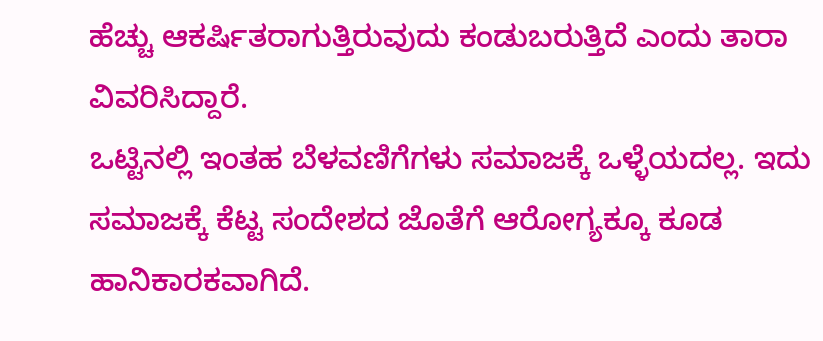ಹೆಚ್ಚು ಆಕರ್ಷಿತರಾಗುತ್ತಿರುವುದು ಕಂಡುಬರುತ್ತಿದೆ ಎಂದು ತಾರಾ ವಿವರಿಸಿದ್ದಾರೆ.
ಒಟ್ಟಿನಲ್ಲಿ ಇಂತಹ ಬೆಳವಣಿಗೆಗಳು ಸಮಾಜಕ್ಕೆ ಒಳ್ಳೆಯದಲ್ಲ. ಇದು ಸಮಾಜಕ್ಕೆ ಕೆಟ್ಟ ಸಂದೇಶದ ಜೊತೆಗೆ ಆರೋಗ್ಯಕ್ಕೂ ಕೂಡ ಹಾನಿಕಾರಕವಾಗಿದೆ.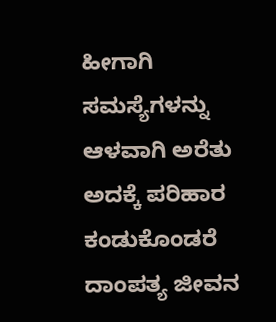ಹೀಗಾಗಿ ಸಮಸ್ಯೆಗಳನ್ನು ಆಳವಾಗಿ ಅರೆತು ಅದಕ್ಕೆ ಪರಿಹಾರ ಕಂಡುಕೊಂಡರೆ ದಾಂಪತ್ಯ ಜೀವನ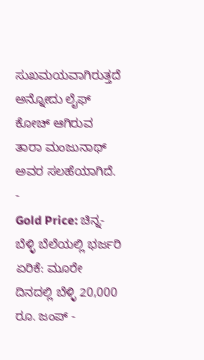ಸುಖಮಯವಾಗಿರುತ್ತದೆ ಅನ್ನೋದು ಲೈಫ್ ಕೋಚ್ ಆಗಿರುವ ತಾರಾ ಮಂಜುನಾಥ್ ಅವರ ಸಲಹೆಯಾಗಿದೆ.
-
Gold Price: ಚಿನ್ನ-ಬೆಳ್ಳಿ ಬೆಲೆಯಲ್ಲಿ ಭರ್ಜರಿ ಏರಿಕೆ: ಮೂರೇ ದಿನದಲ್ಲಿ ಬೆಳ್ಳಿ 20,000 ರೂ. ಜಂಪ್ -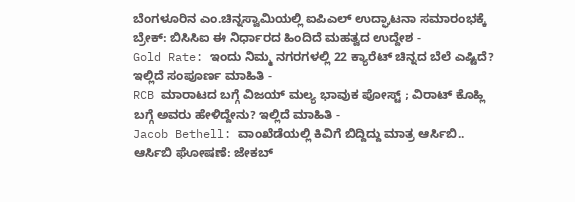ಬೆಂಗಳೂರಿನ ಎಂ.ಚಿನ್ನಸ್ವಾಮಿಯಲ್ಲಿ ಐಪಿಎಲ್ ಉದ್ಘಾಟನಾ ಸಮಾರಂಭಕ್ಕೆ ಬ್ರೇಕ್: ಬಿಸಿಸಿಐ ಈ ನಿರ್ಧಾರದ ಹಿಂದಿದೆ ಮಹತ್ವದ ಉದ್ದೇಶ -
Gold Rate: ಇಂದು ನಿಮ್ಮ ನಗರಗಳಲ್ಲಿ 22 ಕ್ಯಾರೆಟ್ ಚಿನ್ನದ ಬೆಲೆ ಎಷ್ಟಿದೆ? ಇಲ್ಲಿದೆ ಸಂಪೂರ್ಣ ಮಾಹಿತಿ -
RCB ಮಾರಾಟದ ಬಗ್ಗೆ ವಿಜಯ್ ಮಲ್ಯ ಭಾವುಕ ಪೋಸ್ಟ್ ; ವಿರಾಟ್ ಕೊಹ್ಲಿ ಬಗ್ಗೆ ಅವರು ಹೇಳಿದ್ದೇನು? ಇಲ್ಲಿದೆ ಮಾಹಿತಿ -
Jacob Bethell: ವಾಂಖೆಡೆಯಲ್ಲಿ ಕಿವಿಗೆ ಬಿದ್ದಿದ್ದು ಮಾತ್ರ ಆರ್ಸಿಬಿ.. ಆರ್ಸಿಬಿ ಘೋಷಣೆ: ಜೇಕಬ್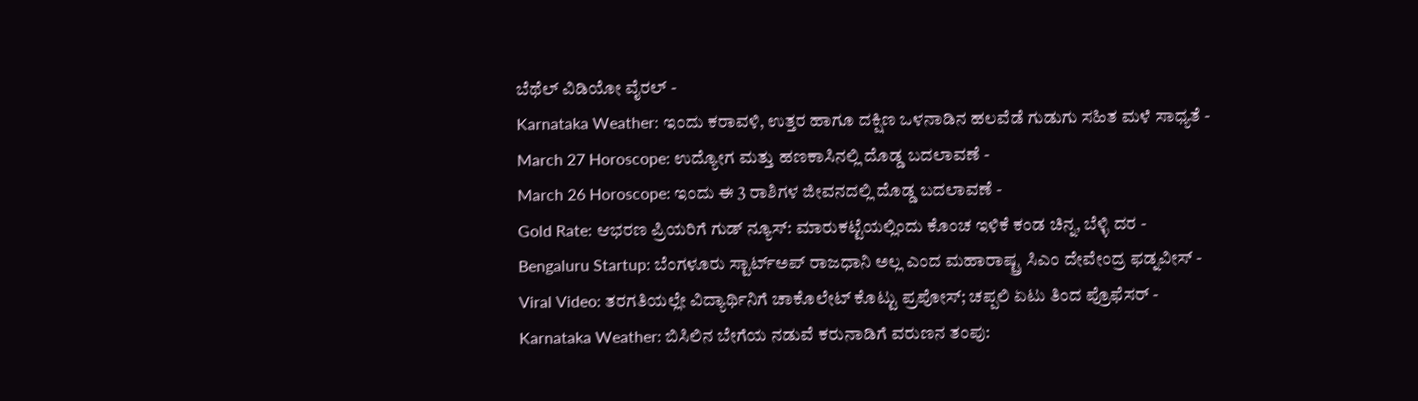ಬೆಥೆಲ್ ವಿಡಿಯೋ ವೈರಲ್ -
Karnataka Weather: ಇಂದು ಕರಾವಳಿ, ಉತ್ತರ ಹಾಗೂ ದಕ್ಷಿಣ ಒಳನಾಡಿನ ಹಲವೆಡೆ ಗುಡುಗು ಸಹಿತ ಮಳೆ ಸಾಧ್ಯತೆ -
March 27 Horoscope: ಉದ್ಯೋಗ ಮತ್ತು ಹಣಕಾಸಿನಲ್ಲಿ ದೊಡ್ಡ ಬದಲಾವಣೆ -
March 26 Horoscope: ಇಂದು ಈ 3 ರಾಶಿಗಳ ಜೀವನದಲ್ಲಿ ದೊಡ್ಡ ಬದಲಾವಣೆ -
Gold Rate: ಆಭರಣ ಪ್ರಿಯರಿಗೆ ಗುಡ್ ನ್ಯೂಸ್: ಮಾರುಕಟ್ಟೆಯಲ್ಲಿಂದು ಕೊಂಚ ಇಳಿಕೆ ಕಂಡ ಚಿನ್ನ, ಬೆಳ್ಳಿ ದರ -
Bengaluru Startup: ಬೆಂಗಳೂರು ಸ್ಟಾರ್ಟ್ಅಪ್ ರಾಜಧಾನಿ ಅಲ್ಲ ಎಂದ ಮಹಾರಾಷ್ಟ್ರ ಸಿಎಂ ದೇವೇಂದ್ರ ಫಡ್ನವೀಸ್ -
Viral Video: ತರಗತಿಯಲ್ಲೇ ವಿದ್ಯಾರ್ಥಿನಿಗೆ ಚಾಕೊಲೇಟ್ ಕೊಟ್ಟು ಪ್ರಪೋಸ್; ಚಪ್ಪಲಿ ಏಟು ತಿಂದ ಪ್ರೊಫೆಸರ್ -
Karnataka Weather: ಬಿಸಿಲಿನ ಬೇಗೆಯ ನಡುವೆ ಕರುನಾಡಿಗೆ ವರುಣನ ತಂಪು: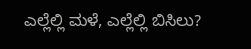ಎಲ್ಲೆಲ್ಲಿ ಮಳೆ, ಎಲ್ಲೆಲ್ಲಿ ಬಿಸಿಲು?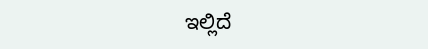ಇಲ್ಲಿದೆ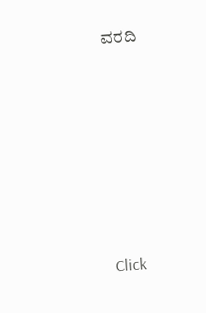ವರದಿ












Click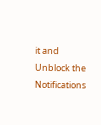it and Unblock the Notifications